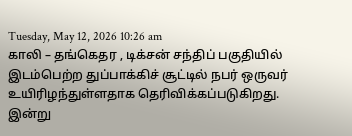Tuesday, May 12, 2026 10:26 am
காலி – தங்கெதர , டிக்சன் சந்திப் பகுதியில் இடம்பெற்ற துப்பாக்கிச் சூட்டில் நபர் ஒருவர் உயிரிழந்துள்ளதாக தெரிவிக்கப்படுகிறது.
இன்று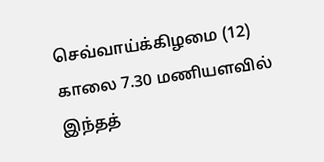செவ்வாய்க்கிழமை (12) காலை 7.30 மணியளவில் இந்தத்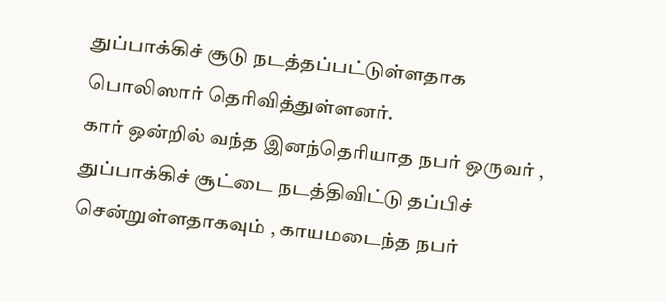துப்பாக்கிச் சூடு நடத்தப்பட்டுள்ளதாக பொலிஸார் தெரிவித்துள்ளனர்.
கார் ஒன்றில் வந்த இனந்தெரியாத நபர் ஒருவர் , துப்பாக்கிச் சூட்டை நடத்திவிட்டு தப்பிச் சென்றுள்ளதாகவும் , காயமடைந்த நபர்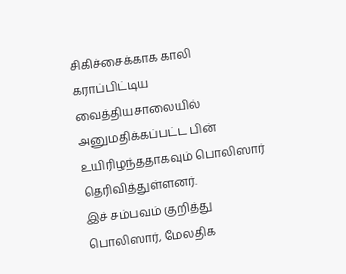சிகிச்சைக்காக காலி கராப்பிட்டிய வைத்தியசாலையில் அனுமதிக்கப்பட்ட பின் உயிரிழந்ததாகவும் பொலிஸார் தெரிவித்துள்ளனர்.
இச் சம்பவம் குறித்து பொலிஸார், மேலதிக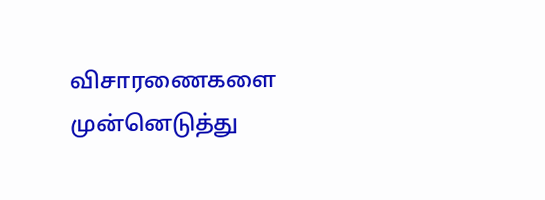விசாரணைகளை முன்னெடுத்து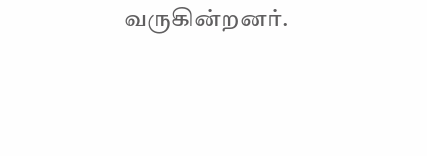வருகின்றனர்.